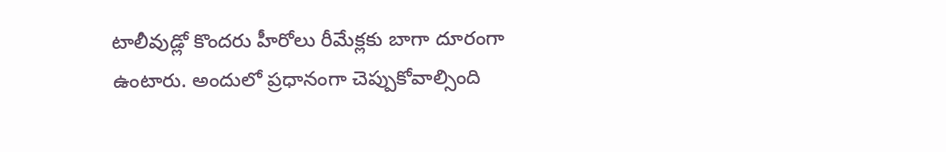టాలీవుడ్లో కొందరు హీరోలు రీమేక్లకు బాగా దూరంగా ఉంటారు. అందులో ప్రధానంగా చెప్పుకోవాల్సింది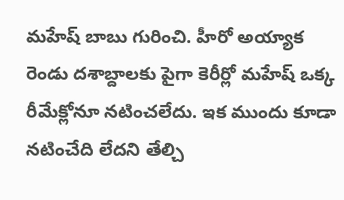మహేష్ బాబు గురించి. హీరో అయ్యాక రెండు దశాబ్దాలకు పైగా కెరీర్లో మహేష్ ఒక్క రీమేక్లోనూ నటించలేదు. ఇక ముందు కూడా నటించేది లేదని తేల్చి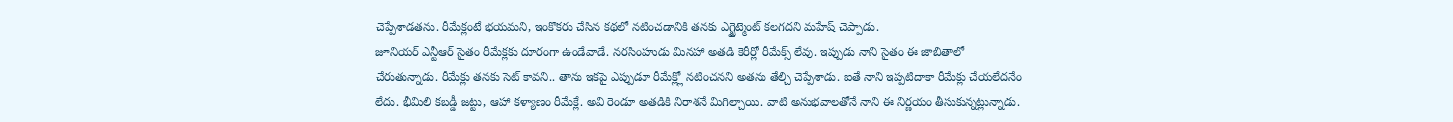చెప్పేశాడతను. రీమేక్లంటే భయమని, ఇంకొకరు చేసిన కథలో నటించడానికి తనకు ఎగ్జైట్మెంట్ కలగదని మహేష్ చెప్పాడు.
జూనియర్ ఎన్టీఆర్ సైతం రీమేక్లకు దూరంగా ఉండేవాడే. నరసింహుడు మినహా అతడి కెరీర్లో రీమేక్స్ లేవు. ఇప్పుడు నాని సైతం ఈ జాబితాలో చేరుతున్నాడు. రీమేక్లు తనకు సెట్ కావని.. తాను ఇకపై ఎప్పుడూ రీమేక్ల్లో నటించనని అతను తేల్చి చెప్పేశాడు. ఐతే నాని ఇప్పటిదాకా రీమేక్లు చేయలేదనేం లేదు. భీమిలి కబడ్డీ జట్టు, ఆహా కళ్యాణం రీమేక్లే. అవి రెండూ అతడికి నిరాశనే మిగిల్చాయి. వాటి అనుభవాలతోనే నాని ఈ నిర్ణయం తీసుకున్నట్లున్నాడు.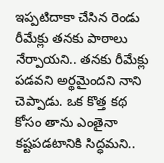ఇప్పటిదాకా చేసిన రెండు రీమేక్లు తనకు పాఠాలు నేర్పాయని.. తనకు రీమేక్లు పడవని అర్థమైందని నాని చెప్పాడు. ఒక కొత్త కథ కోసం తాను ఎంతైనా కష్టపడటానికి సిద్ధమని..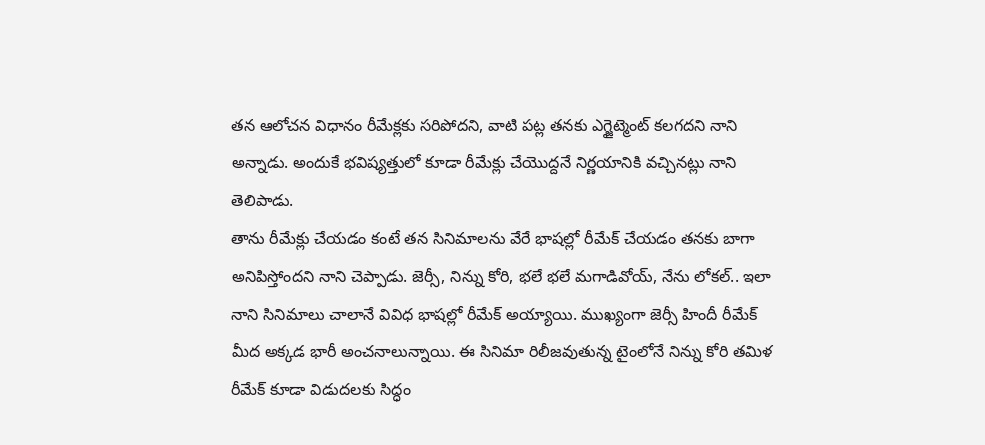తన ఆలోచన విధానం రీమేక్లకు సరిపోదని, వాటి పట్ల తనకు ఎగ్జైట్మెంట్ కలగదని నాని అన్నాడు. అందుకే భవిష్యత్తులో కూడా రీమేక్లు చేయొద్దనే నిర్ణయానికి వచ్చినట్లు నాని తెలిపాడు.
తాను రీమేక్లు చేయడం కంటే తన సినిమాలను వేరే భాషల్లో రీమేక్ చేయడం తనకు బాగా అనిపిస్తోందని నాని చెప్పాడు. జెర్సీ, నిన్ను కోరి, భలే భలే మగాడివోయ్, నేను లోకల్.. ఇలా నాని సినిమాలు చాలానే వివిధ భాషల్లో రీమేక్ అయ్యాయి. ముఖ్యంగా జెర్సీ హిందీ రీమేక్ మీద అక్కడ భారీ అంచనాలున్నాయి. ఈ సినిమా రిలీజవుతున్న టైంలోనే నిన్ను కోరి తమిళ రీమేక్ కూడా విడుదలకు సిద్ధం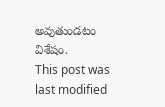అవుతుండటం విశేషం.
This post was last modified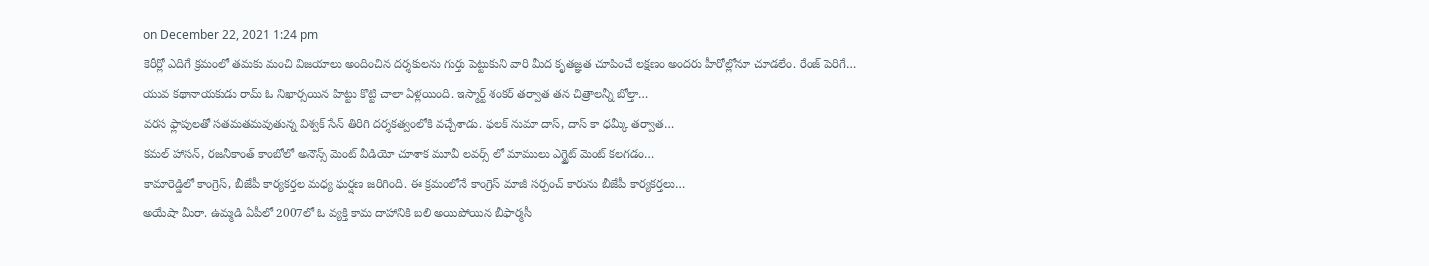on December 22, 2021 1:24 pm
కెరీర్లో ఎదిగే క్రమంలో తమకు మంచి విజయాలు అందించిన దర్శకులను గుర్తు పెట్టుకుని వారి మీద కృతజ్ఞత చూపించే లక్షణం అందరు హీరోల్లోనూ చూడలేం. రేంజ్ పెరిగే…
యువ కథానాయకుడు రామ్ ఓ నిఖార్సయిన హిట్టు కొట్టి చాలా ఏళ్లయింది. ఇస్మార్ట్ శంకర్ తర్వాత తన చిత్రాలన్నీ బోల్తా…
వరస ఫ్లాపులతో సతమతమవుతున్న విశ్వక్ సేన్ తిరిగి దర్శకత్వంలోకి వచ్చేశాడు. ఫలక్ నుమా దాస్, దాస్ కా ధమ్కీ తర్వాత…
కమల్ హాసన్, రజనీకాంత్ కాంబోలో అనౌన్స్ మెంట్ వీడియో చూశాక మూవీ లవర్స్ లో మాములు ఎగ్జైట్ మెంట్ కలగడం…
కామారెడ్డిలో కాంగ్రెస్, బీజేపీ కార్యకర్తల మధ్య ఘర్షణ జరిగింది. ఈ క్రమంలోనే కాంగ్రెస్ మాజీ సర్పంచ్ కారును బీజేపీ కార్యకర్తలు…
అయేషా మీరా. ఉమ్మడి ఏపీలో 2007లో ఓ వ్యక్తి కామ దాహానికి బలి అయిపోయిన బీఫార్మసీ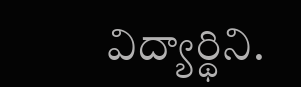విద్యార్థిని.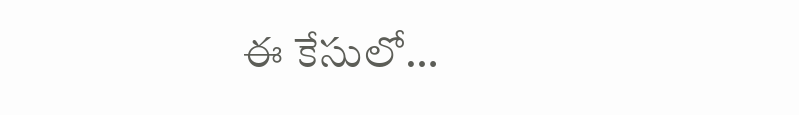ఈ కేసులో…